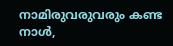നാമിരുവരുവരും കണ്ട നാൾ,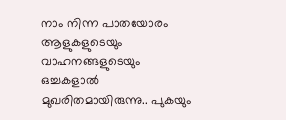നാം നിന്ന പാതയോരം ആളുകളുടെയും വാഹനങ്ങളുടെയും ഒച്ചകളാൽ മുഖരിതമായിരുന്നു.. പുകയും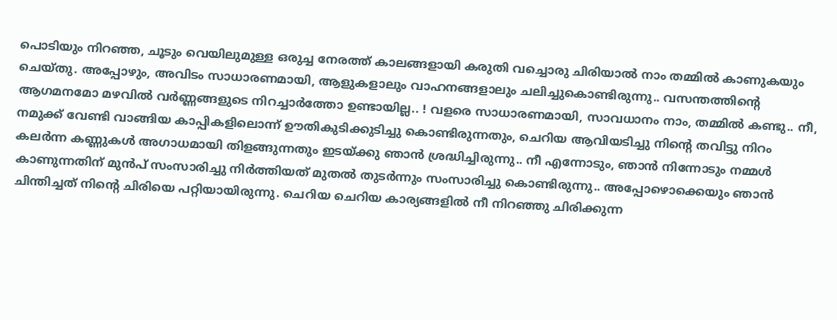പൊടിയും നിറഞ്ഞ, ചൂടും വെയിലുമുള്ള ഒരുച്ച നേരത്ത് കാലങ്ങളായി കരുതി വച്ചൊരു ചിരിയാൽ നാം തമ്മിൽ കാണുകയും ചെയ്തു. അപ്പോഴും, അവിടം സാധാരണമായി, ആളുകളാലും വാഹനങ്ങളാലും ചലിച്ചുകൊണ്ടിരുന്നു.. വസന്തത്തിന്റെ ആഗമനമോ മഴവിൽ വർണ്ണങ്ങളുടെ നിറച്ചാർത്തോ ഉണ്ടായില്ല.. ! വളരെ സാധാരണമായി, സാവധാനം നാം, തമ്മിൽ കണ്ടു.. നീ, നമുക്ക് വേണ്ടി വാങ്ങിയ കാപ്പികളിലൊന്ന് ഊതികുടിക്കുടിച്ചു കൊണ്ടിരുന്നതും, ചെറിയ ആവിയടിച്ചു നിന്റെ തവിട്ടു നിറം കലർന്ന കണ്ണുകൾ അഗാധമായി തിളങ്ങുന്നതും ഇടയ്ക്കു ഞാൻ ശ്രദ്ധിച്ചിരുന്നു.. നീ എന്നോടും, ഞാൻ നിന്നോടും നമ്മൾ കാണുന്നതിന് മുൻപ് സംസാരിച്ചു നിർത്തിയത് മുതൽ തുടർന്നും സംസാരിച്ചു കൊണ്ടിരുന്നു.. അപ്പോഴൊക്കെയും ഞാൻ ചിന്തിച്ചത് നിന്റെ ചിരിയെ പറ്റിയായിരുന്നു. ചെറിയ ചെറിയ കാര്യങ്ങളിൽ നീ നിറഞ്ഞു ചിരിക്കുന്ന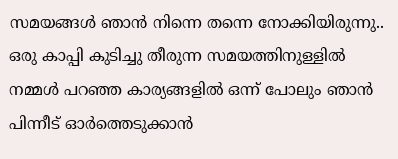സമയങ്ങൾ ഞാൻ നിന്നെ തന്നെ നോക്കിയിരുന്നു.. ഒരു കാപ്പി കുടിച്ചു തീരുന്ന സമയത്തിനുള്ളിൽ നമ്മൾ പറഞ്ഞ കാര്യങ്ങളിൽ ഒന്ന് പോലും ഞാൻ പിന്നീട് ഓർത്തെടുക്കാൻ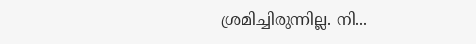ശ്രമിച്ചിരുന്നില്ല. നി...